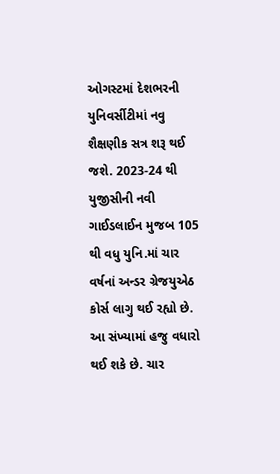ઓગસ્ટમાં દેશભરની યુનિવર્સીટીમાં નવુ શૈક્ષણીક સત્ર શરૂ થઈ જશે. 2023-24 થી યુજીસીની નવી ગાઈડલાઈન મુજબ 105 થી વધુ યુનિ.માં ચાર વર્ષનાં અન્ડર ગ્રેજયુએઠ કોર્સ લાગુ થઈ રહ્યો છે. આ સંખ્યામાં હજુ વધારો થઈ શકે છે. ચાર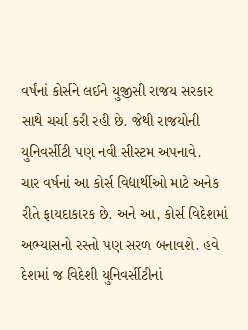વર્ષંનાં કોર્સને લઈને યુજીસી રાજય સરકાર સાથે ચર્ચા કરી રહી છે. જેથી રાજયોની યુનિવર્સીટી પણ નવી સીસ્ટમ અપનાવે.
ચાર વર્ષનાં આ કોર્સ વિદ્યાર્થીઓ માટે અનેક રીતે ફાયદાકારક છે. અને આ, કોર્સ વિદેશમાં અભ્યાસનો રસ્તો પણ સરળ બનાવશે. હવે દેશમાં જ વિદેશી યુનિવર્સીટીનાં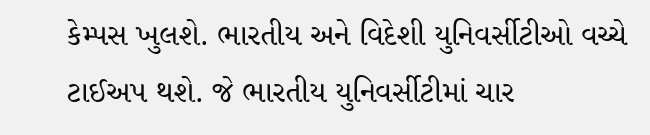કેમ્પસ ખુલશે. ભારતીય અને વિદેશી યુનિવર્સીટીઓ વચ્ચે ટાઈઅપ થશે. જે ભારતીય યુનિવર્સીટીમાં ચાર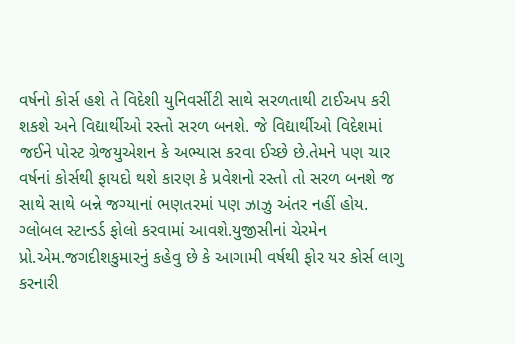વર્ષનો કોર્સ હશે તે વિદેશી યુનિવર્સીટી સાથે સરળતાથી ટાઈઅપ કરી શકશે અને વિદ્યાર્થીઓ રસ્તો સરળ બનશે. જે વિદ્યાર્થીઓ વિદેશમાં જઈને પોસ્ટ ગ્રેજયુએશન કે અભ્યાસ કરવા ઈચ્છે છે.તેમને પણ ચાર વર્ષનાં કોર્સથી ફાયદો થશે કારણ કે પ્રવેશનો રસ્તો તો સરળ બનશે જ સાથે સાથે બન્ને જગ્યાનાં ભણતરમાં પણ ઝાઝુ અંતર નહીં હોય.
ગ્લોબલ સ્ટાન્ડર્ડ ફોલો કરવામાં આવશે.યુજીસીનાં ચેરમેન પ્રો.એમ.જગદીશકુમારનું કહેવુ છે કે આગામી વર્ષથી ફોર યર કોર્સ લાગુ કરનારી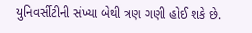યુનિવર્સીટીની સંખ્યા બેથી ત્રણ ગણી હોઈ શકે છે.